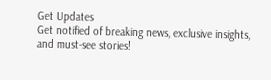Get Updates
Get notified of breaking news, exclusive insights, and must-see stories!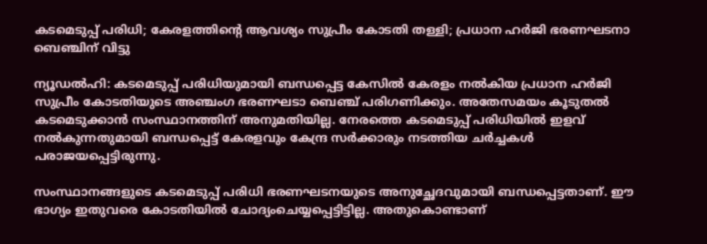കടമെടുപ്പ് പരിധി; കേരളത്തിന്റെ ആവശ്യം സുപ്രീം കോടതി തള്ളി; പ്രധാന ഹര്‍ജി ഭരണഘടനാ ബെഞ്ചിന് വിട്ടു

ന്യൂഡല്‍ഹി: കടമെടുപ്പ് പരിധിയുമായി ബന്ധപ്പെട്ട കേസില്‍ കേരളം നല്‍കിയ പ്രധാന ഹര്‍ജി സുപ്രീം കോടതിയുടെ അഞ്ചംഗ ഭരണഘടാ ബെഞ്ച് പരിഗണിക്കും. അതേസമയം കൂടുതല്‍ കടമെടുക്കാന്‍ സംസ്ഥാനത്തിന് അനുമതിയില്ല. നേരത്തെ കടമെടുപ്പ് പരിധിയില്‍ ഇളവ് നല്‍കുന്നതുമായി ബന്ധപ്പെട്ട് കേരളവും കേന്ദ്ര സര്‍ക്കാരും നടത്തിയ ചര്‍ച്ചകള്‍ പരാജയപ്പെട്ടിരുന്നു.

സംസ്ഥാനങ്ങളുടെ കടമെടുപ്പ് പരിധി ഭരണഘടനയുടെ അനുച്ഛേദവുമായി ബന്ധപ്പെട്ടതാണ്. ഈ ഭാഗ്യം ഇതുവരെ കോടതിയില്‍ ചോദ്യംചെയ്യപ്പെട്ടിട്ടില്ല. അതുകൊണ്ടാണ്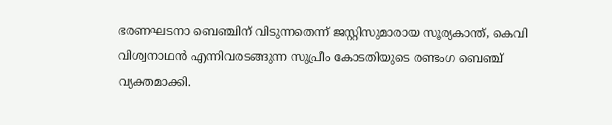ഭരണഘടനാ ബെഞ്ചിന് വിടുന്നതെന്ന് ജസ്റ്റിസുമാരായ സൂര്യകാന്ത്, കെവി വിശ്വനാഥന്‍ എന്നിവരടങ്ങുന്ന സുപ്രീം കോടതിയുടെ രണ്ടംഗ ബെഞ്ച് വ്യക്തമാക്കി.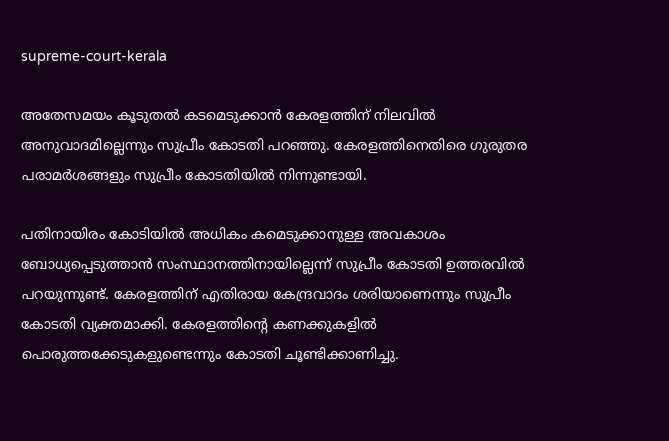supreme-court-kerala

അതേസമയം കൂടുതല്‍ കടമെടുക്കാന്‍ കേരളത്തിന് നിലവില്‍ അനുവാദമില്ലെന്നും സുപ്രീം കോടതി പറഞ്ഞു. കേരളത്തിനെതിരെ ഗുരുതര പരാമര്‍ശങ്ങളും സുപ്രീം കോടതിയില്‍ നിന്നുണ്ടായി.

പതിനായിരം കോടിയില്‍ അധികം കമെടുക്കാനുള്ള അവകാശം ബോധ്യപ്പെടുത്താന്‍ സംസ്ഥാനത്തിനായില്ലെന്ന് സുപ്രീം കോടതി ഉത്തരവില്‍ പറയുന്നുണ്ട്. കേരളത്തിന് എതിരായ കേന്ദ്രവാദം ശരിയാണെന്നും സുപ്രീം കോടതി വ്യക്തമാക്കി. കേരളത്തിന്റെ കണക്കുകളില്‍ പൊരുത്തക്കേടുകളുണ്ടെന്നും കോടതി ചൂണ്ടിക്കാണിച്ചു.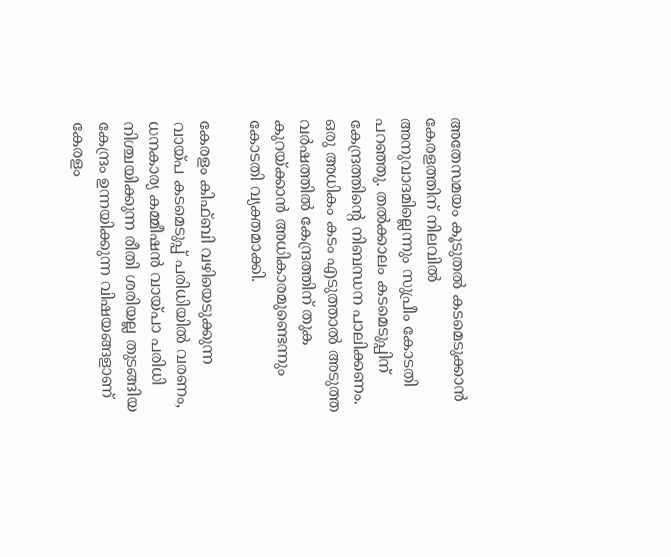അതേസമയം കൂടുതല്‍ കടമെടുക്കാന്‍ കേരളത്തിന് നിലവില്‍ അനുവാദമില്ലെന്നും സുപ്രീം കോടതി പറഞ്ഞു. തല്‍ക്കാലം കടമെടുപ്പിന് കേന്ദ്രത്തിന്റെ നിബന്ധന പാലിക്കണം. ഒരു അധികം കടം എടുത്താല്‍ അടുത്ത വര്‍ഷത്തില്‍ കേന്ദ്രത്തിന് തുക കുറയ്ക്കാന്‍ അധികാരമുണ്ടെന്നും കോടതി വ്യക്തമാക്കി.

കേരളം കിഫ്ബി വഴിയെടുക്കുന്ന വായ്പ കടമെടുപ്പ് പരിധിയില്‍ വരണം, ധനകാര്യ കമ്മീഷന്‍ വായ്പാ പരിധി നിശ്ചയിക്കുന്ന രീതി ശരിയല്ല തുടങ്ങിയ കേന്ദ്രം ഉന്നയിക്കുന്ന വിഷയങ്ങളാണ് കേരളം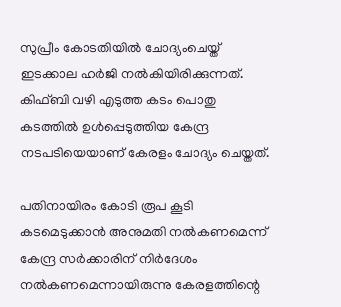സുപ്രീം കോടതിയില്‍ ചോദ്യംചെയ്ത് ഇടക്കാല ഹര്‍ജി നല്‍കിയിരിക്കുന്നത്. കിഫ്ബി വഴി എടുത്ത കടം പൊതു കടത്തില്‍ ഉള്‍പ്പെടുത്തിയ കേന്ദ്ര നടപടിയെയാണ് കേരളം ചോദ്യം ചെയ്തത്.

പതിനായിരം കോടി രൂപ കൂടി കടമെടുക്കാന്‍ അനുമതി നല്‍കണമെന്ന് കേന്ദ്ര സര്‍ക്കാരിന് നിര്‍ദേശം നല്‍കണമെന്നായിരുന്നു കേരളത്തിന്റെ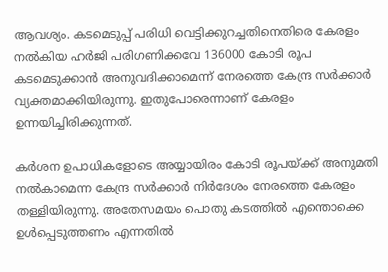ആവശ്യം. കടമെടുപ്പ് പരിധി വെട്ടിക്കുറച്ചതിനെതിരെ കേരളം നല്‍കിയ ഹര്‍ജി പരിഗണിക്കവേ 136000 കോടി രൂപ കടമെടുക്കാന്‍ അനുവദിക്കാമെന്ന് നേരത്തെ കേന്ദ്ര സര്‍ക്കാര്‍ വ്യക്തമാക്കിയിരുന്നു. ഇതുപോരെന്നാണ് കേരളം ഉന്നയിച്ചിരിക്കുന്നത്.

കര്‍ശന ഉപാധികളോടെ അയ്യായിരം കോടി രൂപയ്ക്ക് അനുമതി നല്‍കാമെന്ന കേന്ദ്ര സര്‍ക്കാര്‍ നിര്‍ദേശം നേരത്തെ കേരളം തള്ളിയിരുന്നു. അതേസമയം പൊതു കടത്തില്‍ എന്തൊക്കെ ഉള്‍പ്പെടുത്തണം എന്നതില്‍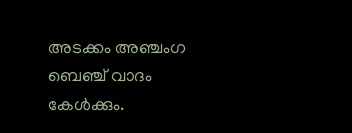അടക്കം അഞ്ചംഗ ബെഞ്ച് വാദം കേള്‍ക്കും.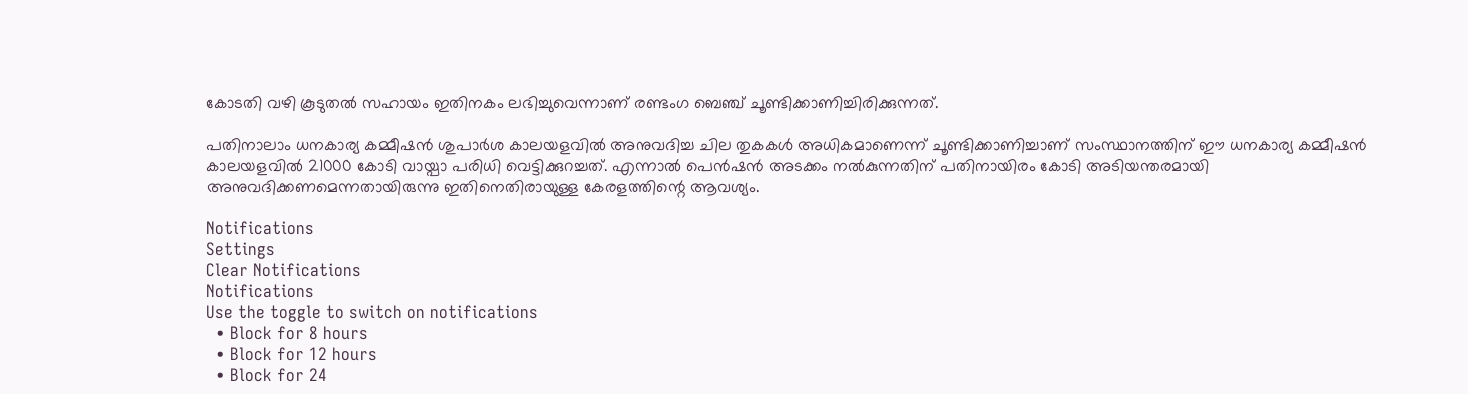കോടതി വഴി കൂടുതല്‍ സഹായം ഇതിനകം ലഭിച്ചുവെന്നാണ് രണ്ടംഗ ബെഞ്ച് ചൂണ്ടിക്കാണിച്ചിരിക്കുന്നത്.

പതിനാലാം ധനകാര്യ കമ്മീഷന്‍ ശുപാര്‍ശ കാലയളവില്‍ അനുവദിച്ച ചില തുകകള്‍ അധികമാണെന്ന് ചൂണ്ടിക്കാണിച്ചാണ് സംസ്ഥാനത്തിന് ഈ ധനകാര്യ കമ്മീഷന്‍ കാലയളവില്‍ 21000 കോടി വായ്പാ പരിധി വെട്ടിക്കുറച്ചത്. എന്നാല്‍ പെന്‍ഷന്‍ അടക്കം നല്‍കുന്നതിന് പതിനായിരം കോടി അടിയന്തരമായി അനുവദിക്കണമെന്നതായിരുന്നു ഇതിനെതിരായുള്ള കേരളത്തിന്റെ ആവശ്യം.

Notifications
Settings
Clear Notifications
Notifications
Use the toggle to switch on notifications
  • Block for 8 hours
  • Block for 12 hours
  • Block for 24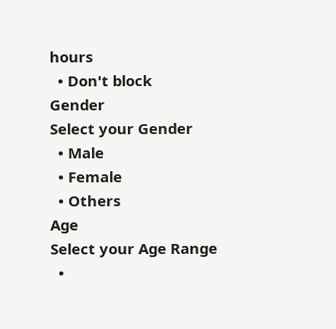hours
  • Don't block
Gender
Select your Gender
  • Male
  • Female
  • Others
Age
Select your Age Range
  •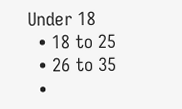Under 18
  • 18 to 25
  • 26 to 35
  •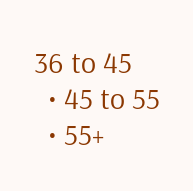36 to 45
  • 45 to 55
  • 55+